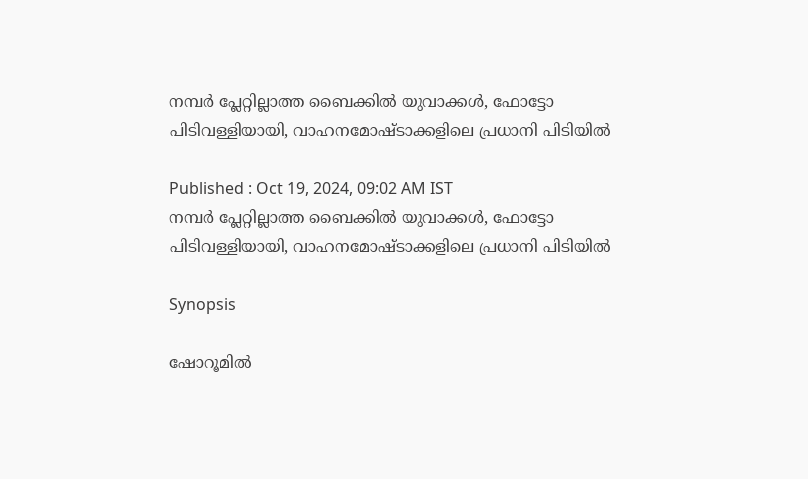നമ്പർ പ്ലേറ്റില്ലാത്ത ബൈക്കിൽ യുവാക്കൾ, ഫോട്ടോ പിടിവള്ളിയായി, വാഹനമോഷ്ടാക്കളിലെ പ്രധാനി പിടിയിൽ

Published : Oct 19, 2024, 09:02 AM IST
നമ്പർ പ്ലേറ്റില്ലാത്ത ബൈക്കിൽ യുവാക്കൾ, ഫോട്ടോ പിടിവള്ളിയായി, വാഹനമോഷ്ടാക്കളിലെ പ്രധാനി പിടിയിൽ

Synopsis

ഷോറൂമിൽ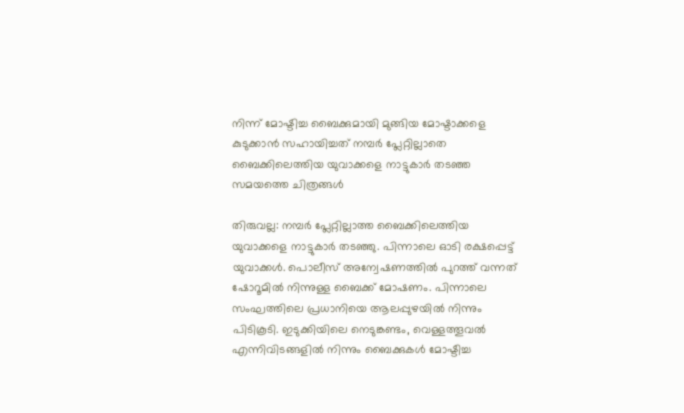നിന്ന് മോഷ്ടിച്ച ബൈക്കുമായി മുങ്ങിയ മോഷ്ടാക്കളെ കുടുക്കാൻ സഹായിച്ചത് നമ്പർ പ്ലേറ്റില്ലാതെ ബൈക്കിലെത്തിയ യുവാക്കളെ നാട്ടുകാർ തടഞ്ഞ സമയത്തെ ചിത്രങ്ങൾ

തിരുവല്ല: നമ്പർ പ്ലേറ്റില്ലാത്ത ബൈക്കിലെത്തിയ യുവാക്കളെ നാട്ടുകാർ തടഞ്ഞു. പിന്നാലെ ഓടി രക്ഷപ്പെട്ട് യുവാക്കൾ. പൊലീസ് അന്വേഷണത്തിൽ പുറത്ത് വന്നത് ഷോറൂമിൽ നിന്നുള്ള ബൈക്ക് മോഷണം. പിന്നാലെ സംഘത്തിലെ പ്രധാനിയെ ആലപ്പുഴയിൽ നിന്നും പിടികൂടി. ഇടുക്കിയിലെ നെടുങ്കണ്ടം, വെള്ളത്തൂവൽ എന്നിവിടങ്ങളിൽ നിന്നും ബൈക്കുകൾ മോഷ്ടിച്ച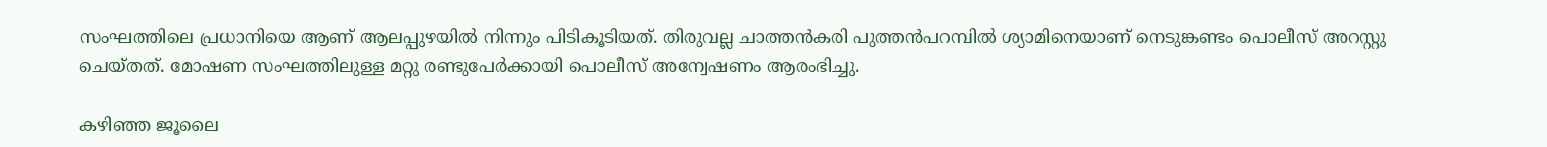സംഘത്തിലെ പ്രധാനിയെ ആണ് ആലപ്പുഴയിൽ നിന്നും പിടികൂടിയത്. തിരുവല്ല ചാത്തൻകരി പുത്തൻപറമ്പിൽ ശ്യാമിനെയാണ് നെടുങ്കണ്ടം പൊലീസ് അറസ്റ്റു ചെയ്തത്. മോഷണ സംഘത്തിലുള്ള മറ്റു രണ്ടുപേർക്കായി പൊലീസ് അന്വേഷണം ആരംഭിച്ചു.

കഴിഞ്ഞ ജൂലൈ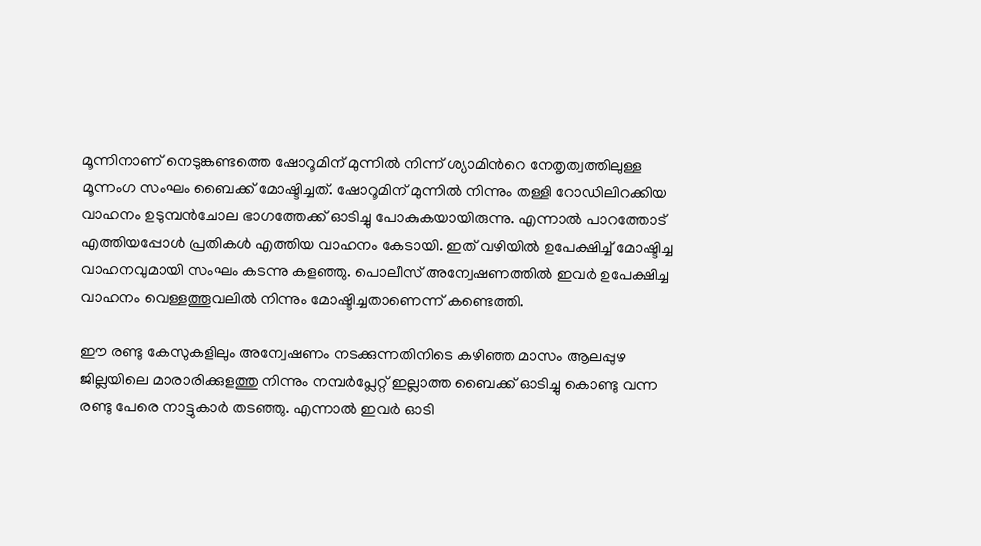മൂന്നിനാണ് നെടുങ്കണ്ടത്തെ ഷോറൂമിന് മുന്നിൽ നിന്ന് ശ്യാമിൻറെ നേതൃത്വത്തിലുള്ള മൂന്നംഗ സംഘം ബൈക്ക് മോഷ്ടിച്ചത്. ഷോറൂമിന് മുന്നിൽ നിന്നും തള്ളി റോഡിലിറക്കിയ വാഹനം ഉടുമ്പൻചോല ഭാഗത്തേക്ക് ഓടിച്ചു പോകുകയായിരുന്നു. എന്നാൽ പാറത്തോട് എത്തിയപ്പോൾ പ്രതികൾ എത്തിയ വാഹനം കേടായി. ഇത് വഴിയിൽ ഉപേക്ഷിച്ച് മോഷ്ടിച്ച വാഹനവുമായി സംഘം കടന്നു കളഞ്ഞു. പൊലീസ് അന്വേഷണത്തിൽ ഇവർ ഉപേക്ഷിച്ച വാഹനം വെള്ളത്തൂവലിൽ നിന്നും മോഷ്ടിച്ചതാണെന്ന് കണ്ടെത്തി.

ഈ രണ്ടു കേസുകളിലും അന്വേഷണം നടക്കുന്നതിനിടെ കഴിഞ്ഞ മാസം ആലപ്പുഴ ജില്ലയിലെ മാരാരിക്കുളത്തു നിന്നും നമ്പര്‍പ്ലേറ്റ് ഇല്ലാത്ത ബൈക്ക് ഓടിച്ചു കൊണ്ടു വന്ന രണ്ടു പേരെ നാട്ടുകാര്‍ തടഞ്ഞു. എന്നാല്‍ ഇവര്‍ ഓടി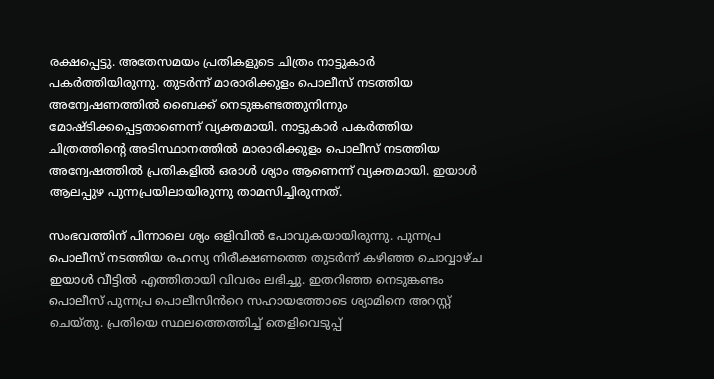രക്ഷപ്പെട്ടു. അതേസമയം പ്രതികളുടെ ചിത്രം നാട്ടുകാര്‍ പകര്‍ത്തിയിരുന്നു. തുടര്‍ന്ന് മാരാരിക്കുളം പൊലീസ് നടത്തിയ അന്വേഷണത്തില്‍ ബൈക്ക് നെടുങ്കണ്ടത്തുനിന്നും മോഷ്ടിക്കപ്പെട്ടതാണെന്ന് വ്യക്തമായി. നാട്ടുകാര്‍ പകര്‍ത്തിയ ചിത്രത്തിന്റെ അടിസ്ഥാനത്തില്‍ മാരാരിക്കുളം പൊലീസ് നടത്തിയ അന്വേഷത്തില്‍ പ്രതികളില്‍ ഒരാൾ ശ്യാം ആണെന്ന് വ്യക്തമായി. ഇയാള്‍ ആലപ്പുഴ പുന്നപ്രയിലായിരുന്നു താമസിച്ചിരുന്നത്.

സംഭവത്തിന് പിന്നാലെ ശ്യം ഒളിവില്‍ പോവുകയായിരുന്നു. പുന്നപ്ര പൊലീസ് നടത്തിയ രഹസ്യ നിരീക്ഷണത്തെ തുടര്‍ന്ന് കഴിഞ്ഞ ചൊവ്വാഴ്ച ഇയാള്‍ വീട്ടില്‍ എത്തിതായി വിവരം ലഭിച്ചു. ഇതറിഞ്ഞ നെടുങ്കണ്ടം പൊലീസ് പുന്നപ്ര പൊലീസിൻറെ സഹായത്തോടെ ശ്യാമിനെ അറസ്റ്റ് ചെയ്തു. പ്രതിയെ സ്ഥലത്തെത്തിച്ച് തെളിവെടുപ്പ്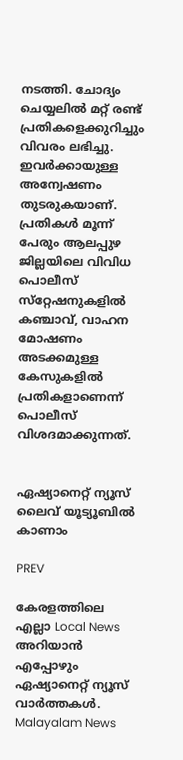നടത്തി. ചോദ്യം ചെയ്യലില്‍ മറ്റ് രണ്ട് പ്രതികളെക്കുറിച്ചും വിവരം ലഭിച്ചു. ഇവര്‍ക്കായുള്ള അന്വേഷണം തുടരുകയാണ്. പ്രതികള്‍ മൂന്ന് പേരും ആലപ്പുഴ ജില്ലയിലെ വിവിധ പൊലീസ് സ്‌റ്റേഷനുകളിൽ കഞ്ചാവ്, വാഹന മോഷണം അടക്കമുള്ള കേസുകളില്‍ പ്രതികളാണെന്ന് പൊലീസ് വിശദമാക്കുന്നത്.


ഏഷ്യാനെറ്റ് ന്യൂസ് ലൈവ് യൂട്യൂബിൽ കാണാം

PREV

കേരളത്തിലെ എല്ലാ Local News അറിയാൻ എപ്പോഴും ഏഷ്യാനെറ്റ് ന്യൂസ് വാർത്തകൾ. Malayalam News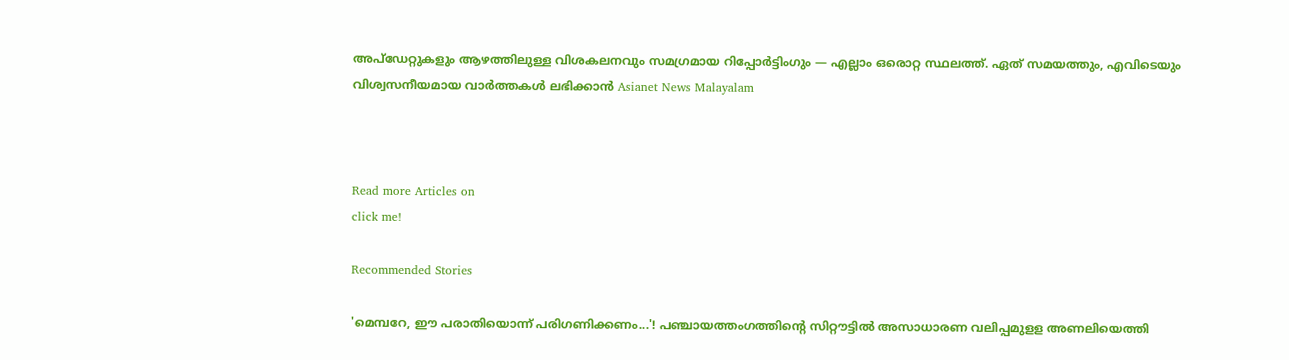അപ്‌ഡേറ്റുകളും ആഴത്തിലുള്ള വിശകലനവും സമഗ്രമായ റിപ്പോർട്ടിംഗും — എല്ലാം ഒരൊറ്റ സ്ഥലത്ത്. ഏത് സമയത്തും, എവിടെയും വിശ്വസനീയമായ വാർത്തകൾ ലഭിക്കാൻ Asianet News Malayalam



Read more Articles on
click me!

Recommended Stories

'മെമ്പറേ, ഈ പരാതിയൊന്ന് പരിഗണിക്കണം...'! പഞ്ചായത്തംഗത്തിന്റെ സിറ്റൗട്ടിൽ അസാധാരണ വലിപ്പമുളള അണലിയെത്തി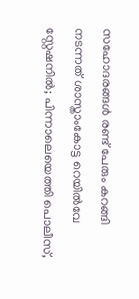സഹോദരങ്ങൾ രണ്ട് പേരും കറങ്ങി നടന്നത് ശാസ്താംകോട്ട റെയിൽവേ സ്റ്റേഷനിൽ; പിന്നാലെയെത്തി പൊലീസ്,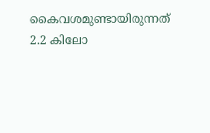കൈവശമുണ്ടായിരുന്നത് 2.2 കിലോ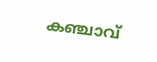കഞ്ചാവ്